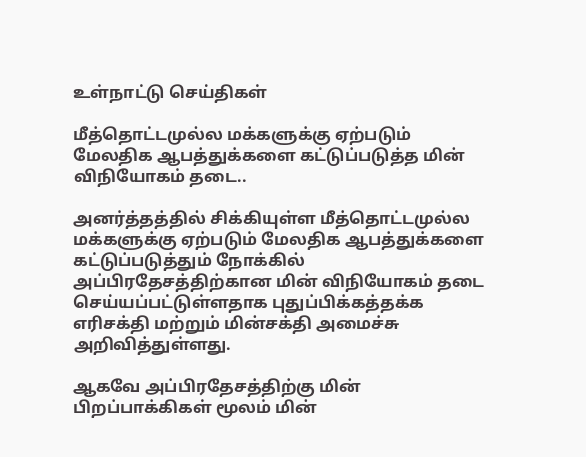உள்நாட்டு செய்திகள்

மீத்தொட்டமுல்ல மக்களுக்கு ஏற்படும் மேலதிக ஆபத்துக்களை கட்டுப்படுத்த மின் விநியோகம் தடை..

அனர்த்தத்தில் சிக்கியுள்ள மீத்தொட்டமுல்ல மக்களுக்கு ஏற்படும் மேலதிக ஆபத்துக்களை கட்டுப்படுத்தும் நோக்கில் அப்பிரதேசத்திற்கான மின் விநியோகம் தடை செய்யப்பட்டுள்ளதாக புதுப்பிக்கத்தக்க எரிசக்தி மற்றும் மின்சக்தி அமைச்சு அறிவித்துள்ளது.

ஆகவே அப்பிரதேசத்திற்கு மின் பிறப்பாக்கிகள் மூலம் மின்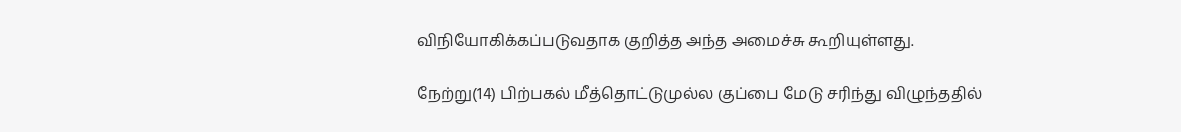விநியோகிக்கப்படுவதாக குறித்த அந்த அமைச்சு கூறியுள்ளது.

நேற்று(14) பிற்பகல் மீத்தொட்டுமுல்ல குப்பை மேடு சரிந்து விழுந்ததில்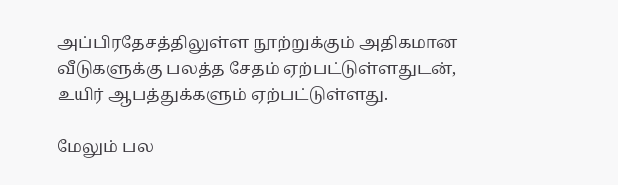அப்பிரதேசத்திலுள்ள நூற்றுக்கும் அதிகமான வீடுகளுக்கு பலத்த சேதம் ஏற்பட்டுள்ளதுடன், உயிர் ஆபத்துக்களும் ஏற்பட்டுள்ளது.

மேலும் பல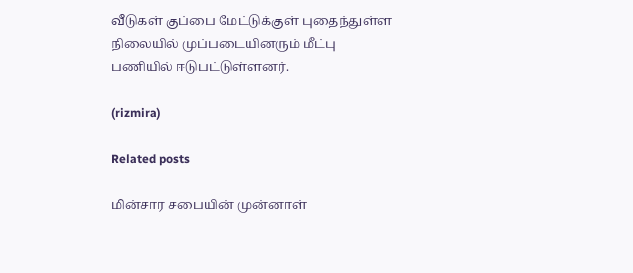வீடுகள் குப்பை மேட்டுக்குள் புதைந்துள்ள நிலையில் முப்படையினரும் மீட்பு பணியில் ஈடுபட்டுள்ளனர்.

(rizmira)

Related posts

மின்சார சபையின் முன்னாள்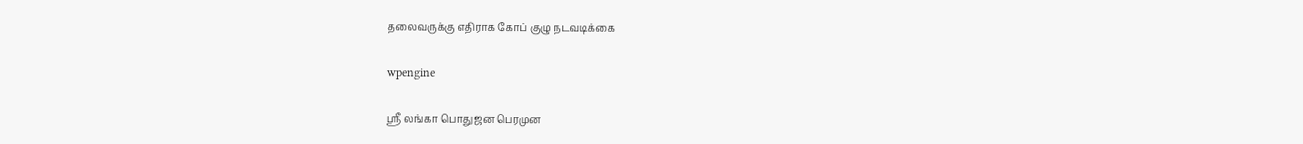தலைவருக்கு எதிராக கோப் குழு நடவடிக்கை

wpengine

ஸ்ரீ லங்கா பொதுஜன பெரமுன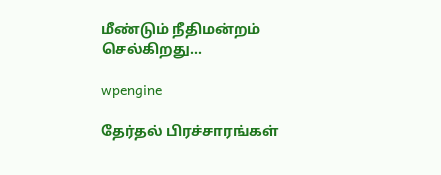மீண்டும் நீதிமன்றம் செல்கிறது…

wpengine

தேர்தல் பிரச்சாரங்கள்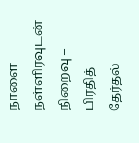நாளை நள்ளிரவுடன் நிறைவு – பிரதித் தேர்தல்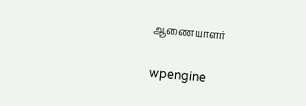ஆணையாளர்

wpengine